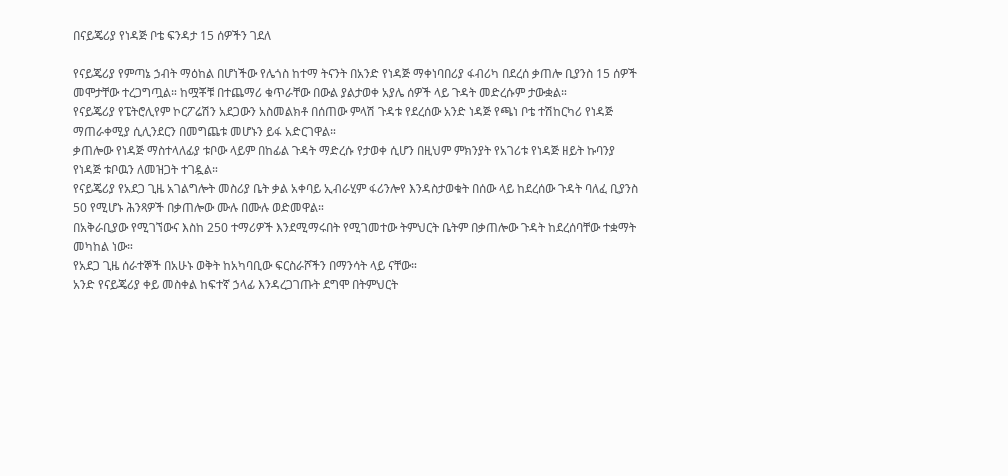በናይጄሪያ የነዳጅ ቦቴ ፍንዳታ 15 ሰዎችን ገደለ

የናይጄሪያ የምጣኔ ኃብት ማዕከል በሆነችው የሌጎስ ከተማ ትናንት በአንድ የነዳጅ ማቀነባበሪያ ፋብሪካ በደረሰ ቃጠሎ ቢያንስ 15 ሰዎች መሞታቸው ተረጋግጧል። ከሟቾቹ በተጨማሪ ቁጥራቸው በውል ያልታወቀ አያሌ ሰዎች ላይ ጉዳት መድረሱም ታውቋል።
የናይጄሪያ የፔትሮሊየም ኮርፖሬሽን አደጋውን አስመልክቶ በሰጠው ምላሽ ጉዳቱ የደረሰው አንድ ነዳጅ የጫነ ቦቴ ተሽከርካሪ የነዳጅ ማጠራቀሚያ ሲሊንደርን በመግጨቱ መሆኑን ይፋ አድርገዋል።
ቃጠሎው የነዳጅ ማስተላለፊያ ቱቦው ላይም በከፊል ጉዳት ማድረሱ የታወቀ ሲሆን በዚህም ምክንያት የአገሪቱ የነዳጅ ዘይት ኩባንያ የነዳጅ ቱቦዉን ለመዝጋት ተገዷል።
የናይጄሪያ የአደጋ ጊዜ አገልግሎት መስሪያ ቤት ቃል አቀባይ ኢብራሂም ፋሪንሎየ እንዳስታወቁት በሰው ላይ ከደረሰው ጉዳት ባለፈ ቢያንስ 50 የሚሆኑ ሕንጻዎች በቃጠሎው ሙሉ በሙሉ ወድመዋል።
በአቅራቢያው የሚገኘውና እስከ 250 ተማሪዎች እንደሚማሩበት የሚገመተው ትምህርት ቤትም በቃጠሎው ጉዳት ከደረሰባቸው ተቋማት መካከል ነው።
የአደጋ ጊዜ ሰራተኞች በአሁኑ ወቅት ከአካባቢው ፍርስራሾችን በማንሳት ላይ ናቸው።
አንድ የናይጄሪያ ቀይ መስቀል ከፍተኛ ኃላፊ እንዳረጋገጡት ደግሞ በትምህርት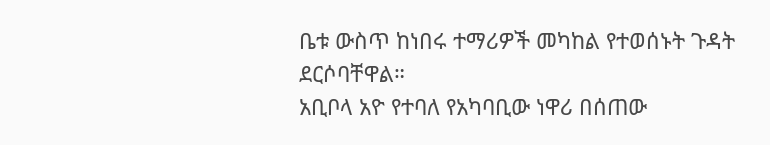ቤቱ ውስጥ ከነበሩ ተማሪዎች መካከል የተወሰኑት ጉዳት ደርሶባቸዋል።
አቢቦላ አዮ የተባለ የአካባቢው ነዋሪ በሰጠው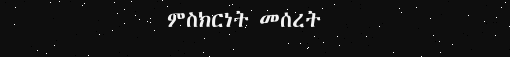ምስክርነት መሰረት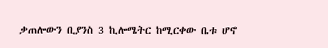ቃጠሎውን ቢያንስ 3 ኪሎሜትር ከሚርቀው ቤቱ ሆኖ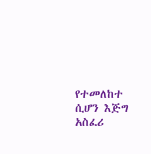የተመለከተ ሲሆን እጅግ አስፈሪ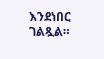እንደነበር ገልጿል።